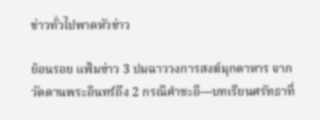ข่าวทั่วไปพาดหัวข่าว

ย้อนรอย แฟ้มข่าว 3 ปมฉาววงการสงฆ์มุกดาหาร จากวัดดานพระอินทร์ถึง 2 กรณีคำชะอี—บทเรียนศรัทธาที่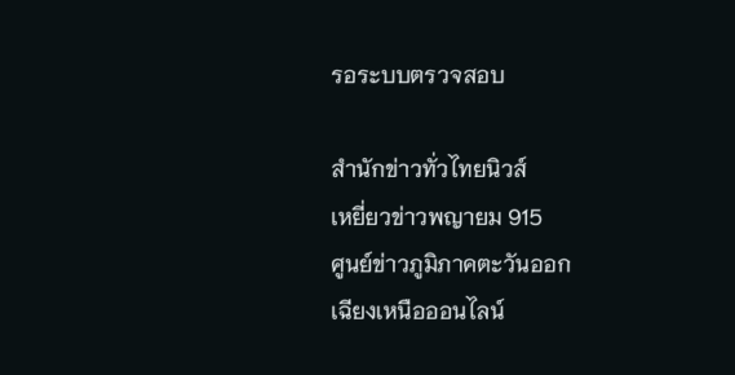รอระบบตรวจสอบ

สำนักข่าวทั่วไทยนิวส์
เหยี่ยวข่าวพญายม 915
ศูนย์ข่าวภูมิภาคตะวันออก
เฉียงเหนือออนไลน์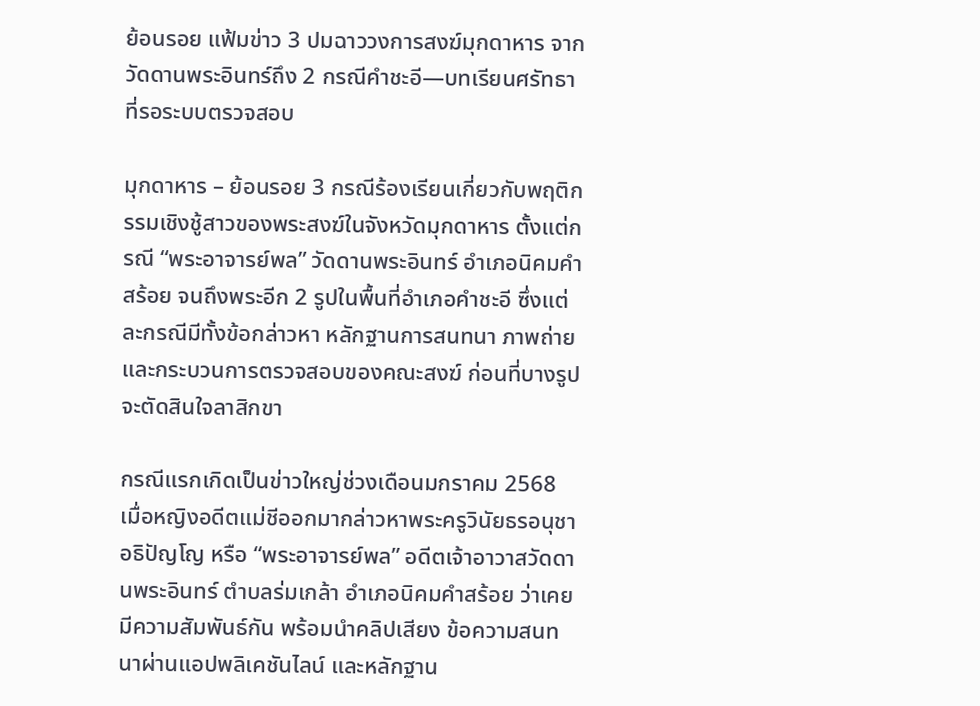ย้อนรอย แฟ้มข่าว 3 ปมฉาววงการสงฆ์มุกดาหาร จากวัดดานพระอินทร์ถึง 2 กรณีคำชะอี—บทเรียนศรัทธาที่รอระบบตรวจสอบ

มุกดาหาร – ย้อนรอย 3 กรณีร้องเรียนเกี่ยวกับพฤติกรรมเชิงชู้สาวของพระสงฆ์ในจังหวัดมุกดาหาร ตั้งแต่กรณี “พระอาจารย์พล” วัดดานพระอินทร์ อำเภอนิคมคำสร้อย จนถึงพระอีก 2 รูปในพื้นที่อำเภอคำชะอี ซึ่งแต่ละกรณีมีทั้งข้อกล่าวหา หลักฐานการสนทนา ภาพถ่าย และกระบวนการตรวจสอบของคณะสงฆ์ ก่อนที่บางรูปจะตัดสินใจลาสิกขา

กรณีแรกเกิดเป็นข่าวใหญ่ช่วงเดือนมกราคม 2568 เมื่อหญิงอดีตแม่ชีออกมากล่าวหาพระครูวินัยธรอนุชา อธิปัญโญ หรือ “พระอาจารย์พล” อดีตเจ้าอาวาสวัดดานพระอินทร์ ตำบลร่มเกล้า อำเภอนิคมคำสร้อย ว่าเคยมีความสัมพันธ์กัน พร้อมนำคลิปเสียง ข้อความสนทนาผ่านแอปพลิเคชันไลน์ และหลักฐาน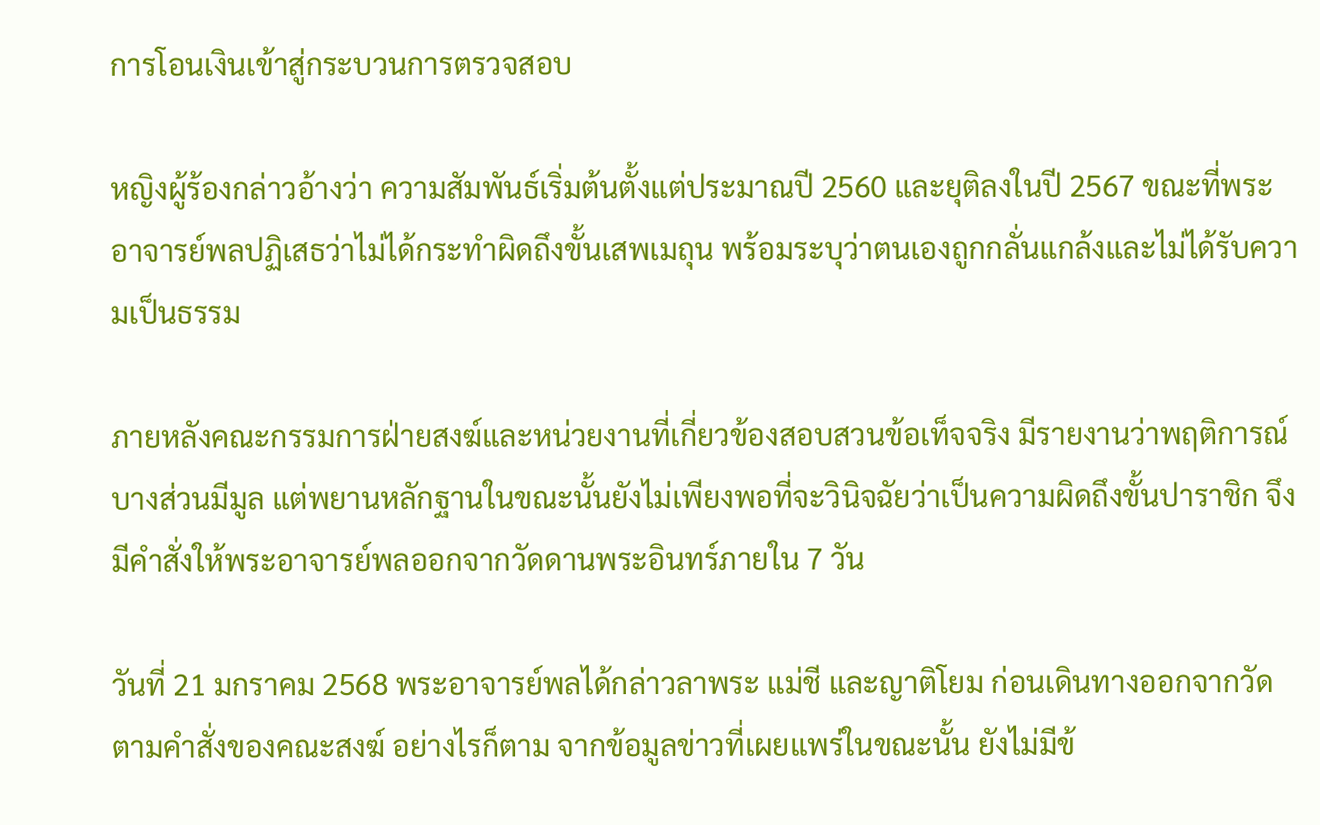การโอนเงินเข้าสู่กระบวนการตรวจสอบ

หญิงผู้ร้องกล่าวอ้างว่า ความสัมพันธ์เริ่มต้นตั้งแต่ประมาณปี 2560 และยุติลงในปี 2567 ขณะที่พระอาจารย์พลปฏิเสธว่าไม่ได้กระทำผิดถึงขั้นเสพเมถุน พร้อมระบุว่าตนเองถูกกลั่นแกล้งและไม่ได้รับความเป็นธรรม

ภายหลังคณะกรรมการฝ่ายสงฆ์และหน่วยงานที่เกี่ยวข้องสอบสวนข้อเท็จจริง มีรายงานว่าพฤติการณ์บางส่วนมีมูล แต่พยานหลักฐานในขณะนั้นยังไม่เพียงพอที่จะวินิจฉัยว่าเป็นความผิดถึงขั้นปาราชิก จึงมีคำสั่งให้พระอาจารย์พลออกจากวัดดานพระอินทร์ภายใน 7 วัน

วันที่ 21 มกราคม 2568 พระอาจารย์พลได้กล่าวลาพระ แม่ชี และญาติโยม ก่อนเดินทางออกจากวัดตามคำสั่งของคณะสงฆ์ อย่างไรก็ตาม จากข้อมูลข่าวที่เผยแพร่ในขณะนั้น ยังไม่มีข้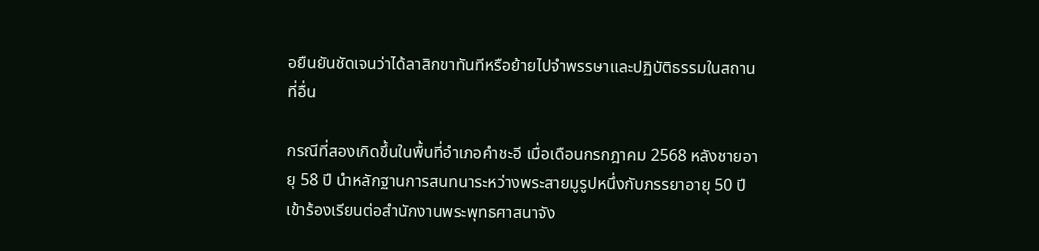อยืนยันชัดเจนว่าได้ลาสิกขาทันทีหรือย้ายไปจำพรรษาและปฏิบัติธรรมในสถานที่อื่น

กรณีที่สองเกิดขึ้นในพื้นที่อำเภอคำชะอี เมื่อเดือนกรกฎาคม 2568 หลังชายอายุ 58 ปี นำหลักฐานการสนทนาระหว่างพระสายมูรูปหนึ่งกับภรรยาอายุ 50 ปี เข้าร้องเรียนต่อสำนักงานพระพุทธศาสนาจัง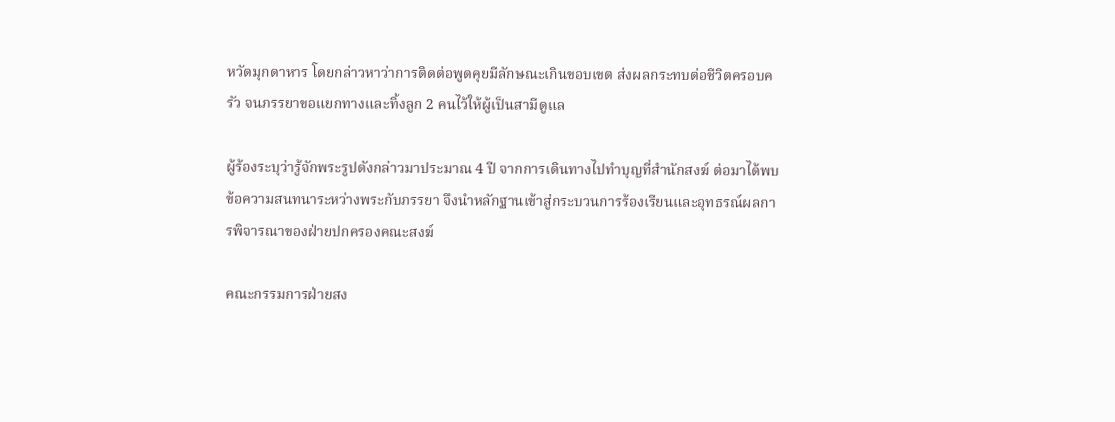หวัดมุกดาหาร โดยกล่าวหาว่าการติดต่อพูดคุยมีลักษณะเกินขอบเขต ส่งผลกระทบต่อชีวิตครอบครัว จนภรรยาขอแยกทางและทิ้งลูก 2 คนไว้ให้ผู้เป็นสามีดูแล

ผู้ร้องระบุว่ารู้จักพระรูปดังกล่าวมาประมาณ 4 ปี จากการเดินทางไปทำบุญที่สำนักสงฆ์ ต่อมาได้พบข้อความสนทนาระหว่างพระกับภรรยา จึงนำหลักฐานเข้าสู่กระบวนการร้องเรียนและอุทธรณ์ผลการพิจารณาของฝ่ายปกครองคณะสงฆ์

คณะกรรมการฝ่ายสง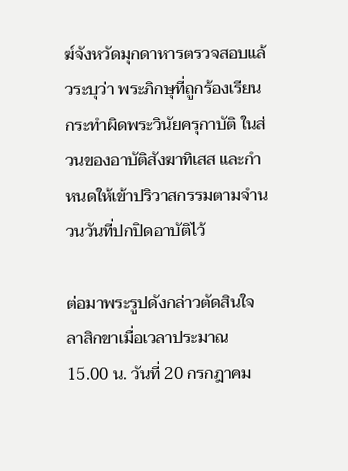ฆ์จังหวัดมุกดาหารตรวจสอบแล้วระบุว่า พระภิกษุที่ถูกร้องเรียนกระทำผิดพระวินัยครุกาบัติ ในส่วนของอาบัติสังฆาทิเสส และกำหนดให้เข้าปริวาสกรรมตามจำนวนวันที่ปกปิดอาบัติไว้

ต่อมาพระรูปดังกล่าวตัดสินใจลาสิกขาเมื่อเวลาประมาณ 15.00 น. วันที่ 20 กรกฎาคม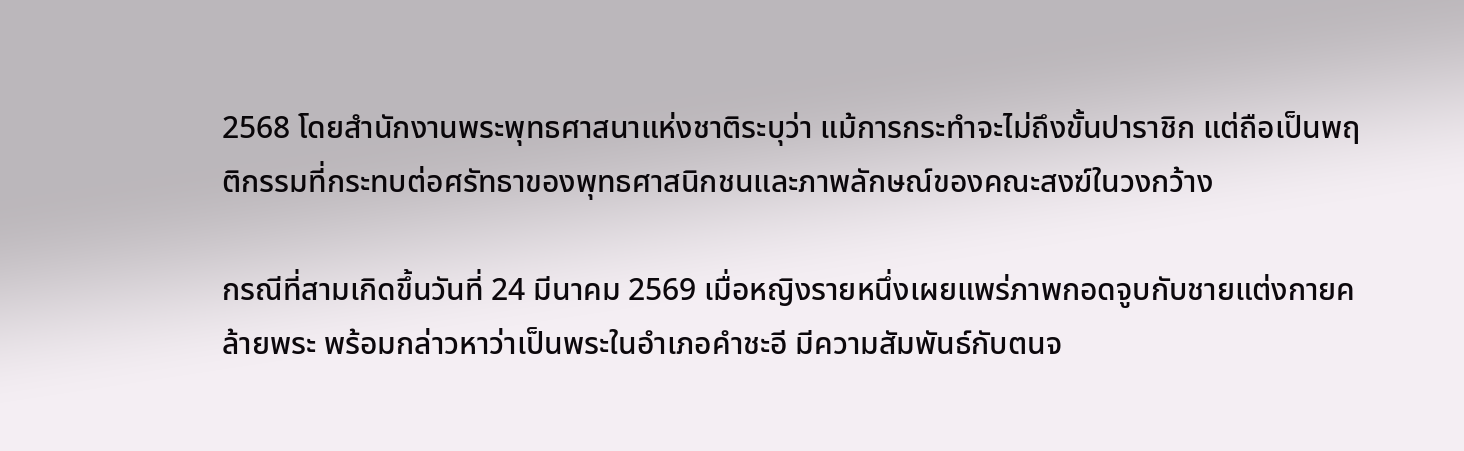2568 โดยสำนักงานพระพุทธศาสนาแห่งชาติระบุว่า แม้การกระทำจะไม่ถึงขั้นปาราชิก แต่ถือเป็นพฤติกรรมที่กระทบต่อศรัทธาของพุทธศาสนิกชนและภาพลักษณ์ของคณะสงฆ์ในวงกว้าง

กรณีที่สามเกิดขึ้นวันที่ 24 มีนาคม 2569 เมื่อหญิงรายหนึ่งเผยแพร่ภาพกอดจูบกับชายแต่งกายคล้ายพระ พร้อมกล่าวหาว่าเป็นพระในอำเภอคำชะอี มีความสัมพันธ์กับตนจ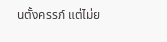นตั้งครรภ์ แต่ไม่ย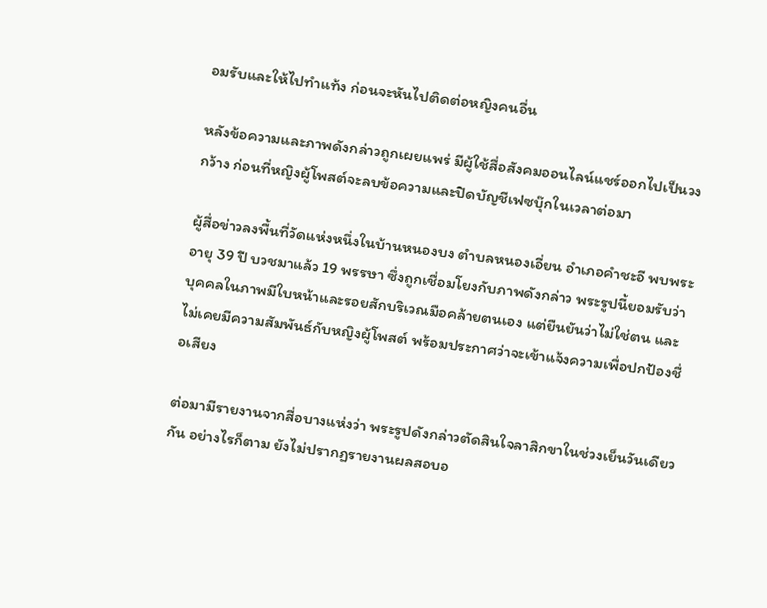อมรับและให้ไปทำแท้ง ก่อนจะหันไปติดต่อหญิงคนอื่น

หลังข้อความและภาพดังกล่าวถูกเผยแพร่ มีผู้ใช้สื่อสังคมออนไลน์แชร์ออกไปเป็นวงกว้าง ก่อนที่หญิงผู้โพสต์จะลบข้อความและปิดบัญชีเฟซบุ๊กในเวลาต่อมา

ผู้สื่อข่าวลงพื้นที่วัดแห่งหนึ่งในบ้านหนองบง ตำบลหนองเอี่ยน อำเภอคำชะอี พบพระอายุ 39 ปี บวชมาแล้ว 19 พรรษา ซึ่งถูกเชื่อมโยงกับภาพดังกล่าว พระรูปนี้ยอมรับว่าบุคคลในภาพมีใบหน้าและรอยสักบริเวณมือคล้ายตนเอง แต่ยืนยันว่าไม่ใช่ตน และไม่เคยมีความสัมพันธ์กับหญิงผู้โพสต์ พร้อมประกาศว่าจะเข้าแจ้งความเพื่อปกป้องชื่อเสียง

ต่อมามีรายงานจากสื่อบางแห่งว่า พระรูปดังกล่าวตัดสินใจลาสิกขาในช่วงเย็นวันเดียวกัน อย่างไรก็ตาม ยังไม่ปรากฏรายงานผลสอบอ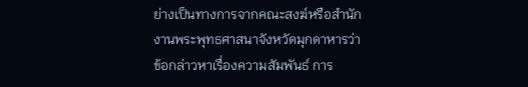ย่างเป็นทางการจากคณะสงฆ์หรือสำนักงานพระพุทธศาสนาจังหวัดมุกดาหารว่า ข้อกล่าวหาเรื่องความสัมพันธ์ การ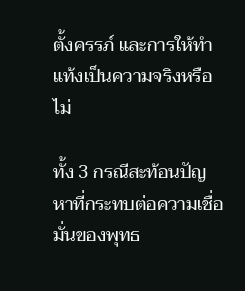ตั้งครรภ์ และการให้ทำแท้งเป็นความจริงหรือไม่

ทั้ง 3 กรณีสะท้อนปัญหาที่กระทบต่อความเชื่อมั่นของพุทธ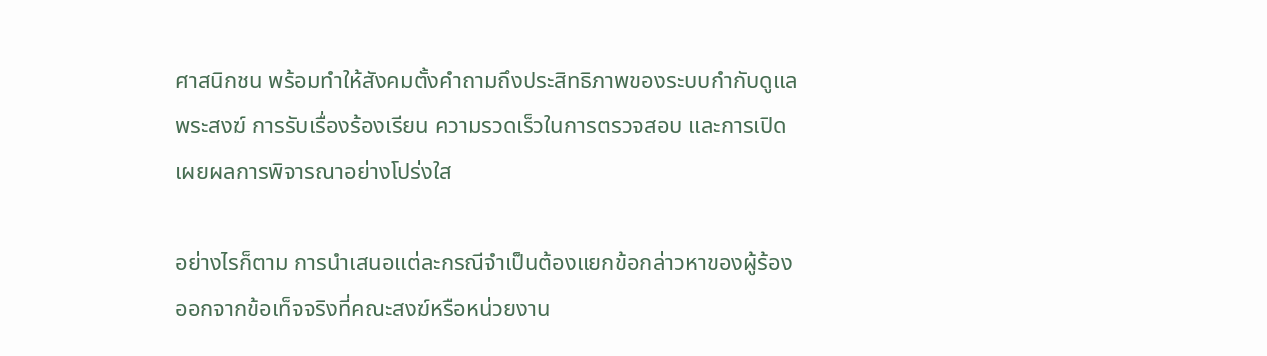ศาสนิกชน พร้อมทำให้สังคมตั้งคำถามถึงประสิทธิภาพของระบบกำกับดูแลพระสงฆ์ การรับเรื่องร้องเรียน ความรวดเร็วในการตรวจสอบ และการเปิดเผยผลการพิจารณาอย่างโปร่งใส

อย่างไรก็ตาม การนำเสนอแต่ละกรณีจำเป็นต้องแยกข้อกล่าวหาของผู้ร้องออกจากข้อเท็จจริงที่คณะสงฆ์หรือหน่วยงาน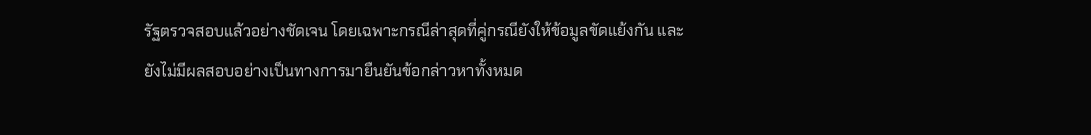รัฐตรวจสอบแล้วอย่างชัดเจน โดยเฉพาะกรณีล่าสุดที่คู่กรณียังให้ข้อมูลขัดแย้งกัน และยังไม่มีผลสอบอย่างเป็นทางการมายืนยันข้อกล่าวหาทั้งหมด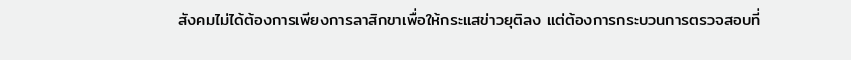สังคมไม่ได้ต้องการเพียงการลาสิกขาเพื่อให้กระแสข่าวยุติลง แต่ต้องการกระบวนการตรวจสอบที่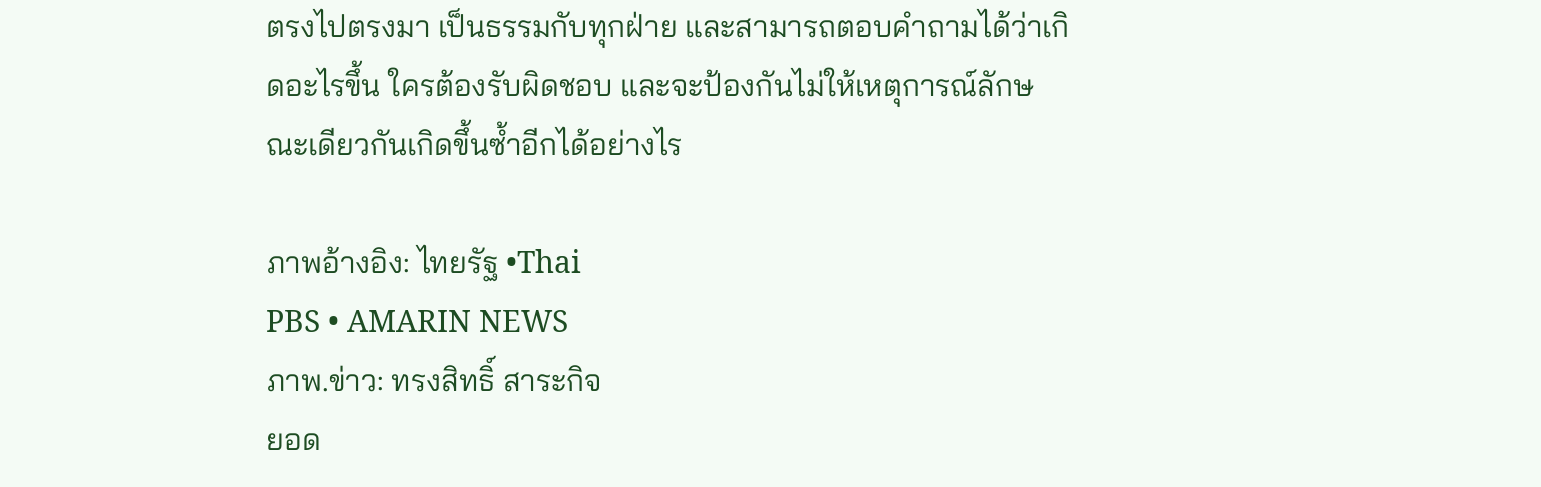ตรงไปตรงมา เป็นธรรมกับทุกฝ่าย และสามารถตอบคำถามได้ว่าเกิดอะไรขึ้น ใครต้องรับผิดชอบ และจะป้องกันไม่ให้เหตุการณ์ลักษณะเดียวกันเกิดขึ้นซ้ำอีกได้อย่างไร

ภาพอ้างอิง: ไทยรัฐ •Thai
PBS • AMARIN NEWS
ภาพ.ข่าว: ทรงสิทธิ์ สาระกิจ
ยอด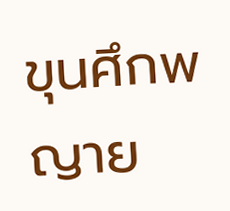ขุนศึกพญาย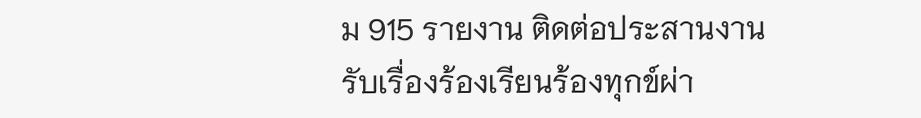ม 915 รายงาน ติดต่อประสานงาน
รับเรื่องร้องเรียนร้องทุกข์ผ่า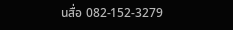นสื่อ 082-152-3279